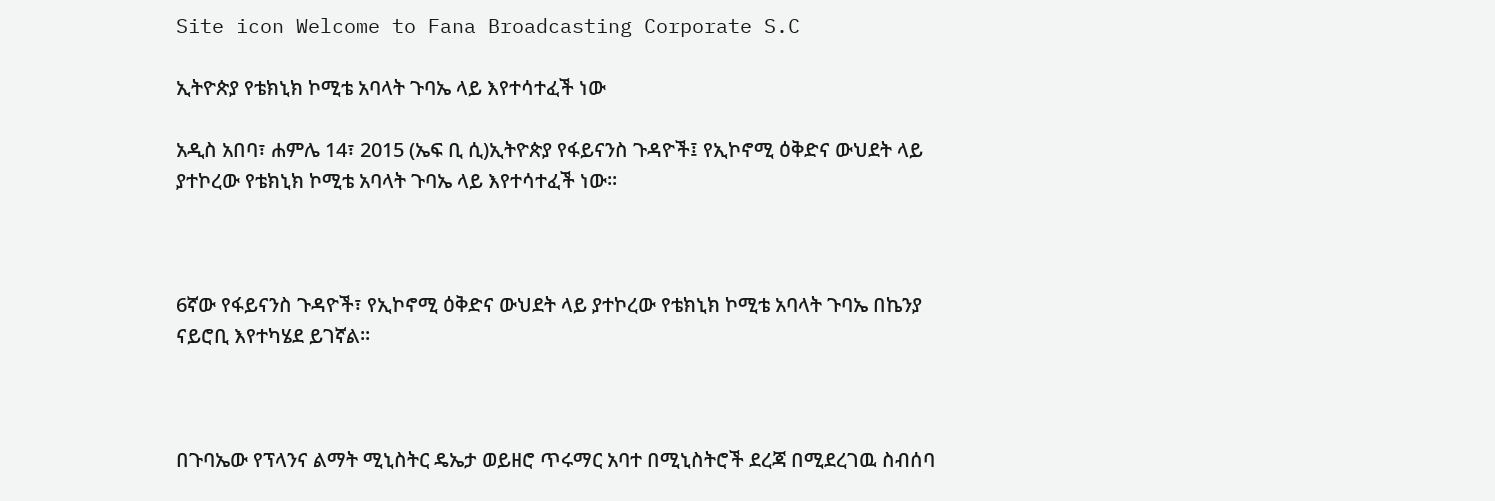Site icon Welcome to Fana Broadcasting Corporate S.C

ኢትዮጵያ የቴክኒክ ኮሚቴ አባላት ጉባኤ ላይ እየተሳተፈች ነው

አዲስ አበባ፣ ሐምሌ 14፣ 2015 (ኤፍ ቢ ሲ)ኢትዮጵያ የፋይናንስ ጉዳዮች፤ የኢኮኖሚ ዕቅድና ውህደት ላይ ያተኮረው የቴክኒክ ኮሚቴ አባላት ጉባኤ ላይ እየተሳተፈች ነው፡፡



6ኛው የፋይናንስ ጉዳዮች፣ የኢኮኖሚ ዕቅድና ውህደት ላይ ያተኮረው የቴክኒክ ኮሚቴ አባላት ጉባኤ በኬንያ ናይሮቢ እየተካሄደ ይገኛል፡፡



በጉባኤው የፕላንና ልማት ሚኒስትር ዴኤታ ወይዘሮ ጥሩማር አባተ በሚኒስትሮች ደረጃ በሚደረገዉ ስብሰባ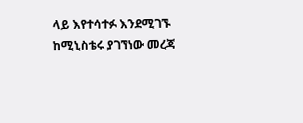ላይ እየተሳተፉ እንደሚገኙ ከሚኒስቴሩ ያገኘነው መረጃ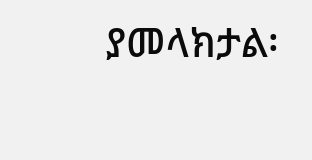ያመላክታል፡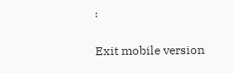፡

Exit mobile version